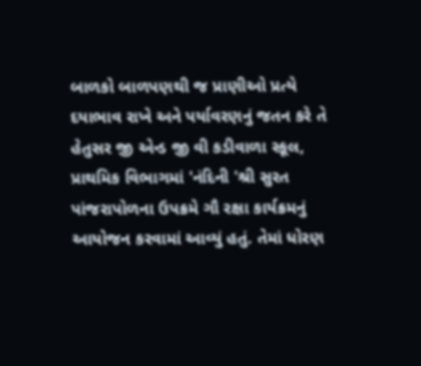બાળકો બાળપણથી જ પ્રાણીઓ પ્રત્યે દયાભાવ રાખે અને પર્યાવરણનું જતન કરે તે હેતુસર જી એન્ડ જી વી કડીવાળા સ્કૂલ, પ્રાથમિક વિભાગમાં 'નંદિની 'શ્રી સુરત પાંજરાપોળના ઉપક્રમે ગૌ રક્ષા કાર્યક્રમનું આયોજન કરવામાં આવ્યું હતું. તેમાં ધોરણ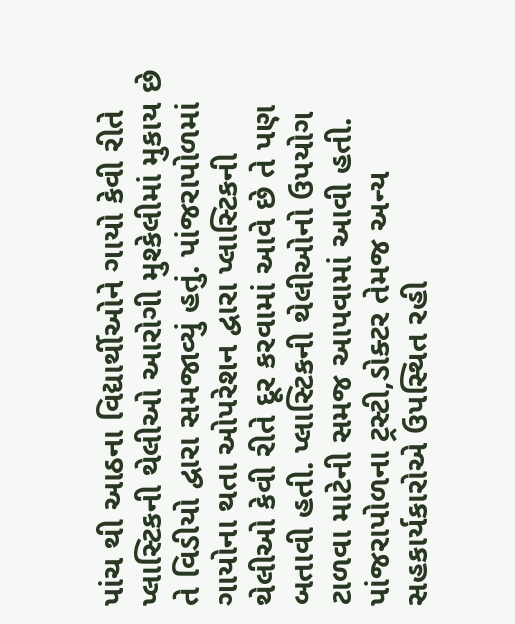પાંચ થી આઠના વિદ્યાર્થીઓને ગાયો કેવી રીતે પ્લાસ્ટિકની થેલીઓ આરોગી મુશ્કેલીમાં મુકાય છે તે વિડીયો દ્વારા સમજાવ્યું હતું. પાંજરાપોળમાં ગાયોના થતા ઓપરેશન દ્વારા પ્લાસ્ટિકની થેલીઓ કેવી રીતે દૂર કરવામાં આવે છે તે પણ બતાવી હતી. પ્લાસ્ટિકની થેલીઓનો ઉપયોગ ટાળવા માટેની સમજ આપવામાં આવી હતી. પાંજરાપોળના ટ્રસ્ટી,ડોક્ટર તેમજ અન્ય સહકાર્યકારોએ ઉપસ્થિત રહી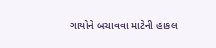ગાયોને બચાવવા માટેની હાકલ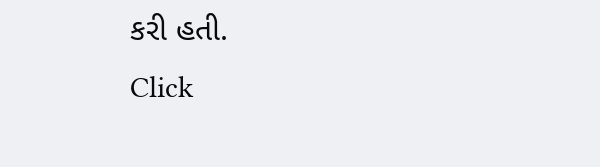કરી હતી.
Click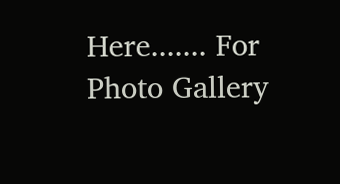Here....... For Photo Gallery